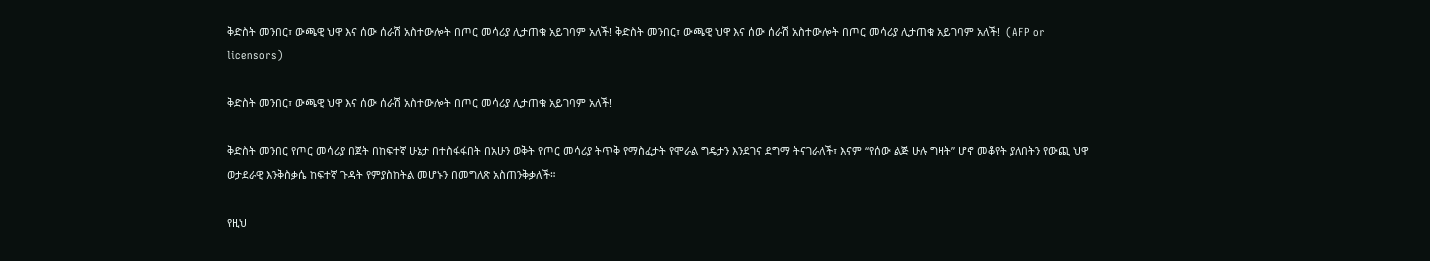ቅድስት መንበር፣ ውጫዊ ህዋ እና ሰው ሰራሽ አስተውሎት በጦር መሳሪያ ሊታጠቁ አይገባም አለች! ቅድስት መንበር፣ ውጫዊ ህዋ እና ሰው ሰራሽ አስተውሎት በጦር መሳሪያ ሊታጠቁ አይገባም አለች!  (AFP or licensors)

ቅድስት መንበር፣ ውጫዊ ህዋ እና ሰው ሰራሽ አስተውሎት በጦር መሳሪያ ሊታጠቁ አይገባም አለች!

ቅድስት መንበር የጦር መሳሪያ በጀት በከፍተኛ ሁኔታ በተስፋፋበት በአሁን ወቅት የጦር መሳሪያ ትጥቅ የማስፈታት የሞራል ግዴታን እንደገና ደግማ ትናገራለች፣ እናም “የሰው ልጅ ሁሉ ግዛት” ሆኖ መቆየት ያለበትን የውጪ ህዋ ወታደራዊ እንቅስቃሴ ከፍተኛ ጉዳት የምያስከትል መሆኑን በመግለጽ አስጠንቅቃለች።

የዚህ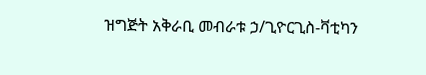ዝግጅት አቅራቢ መብራቱ ኃ/ጊዮርጊስ-ቫቲካን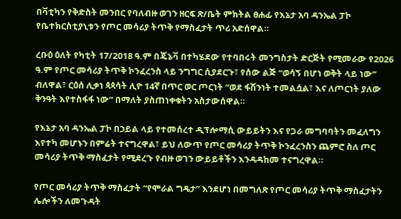በቫቲካን የቅድስት መንበር የባለብዙ ወገን ዘርፍ ጽ/ቤት ምክትል ፀሐፊ የእኔታ አባ ዳንኤል ፓኮ የቤተክርስቲያኒቱን የጦር መሳሪያ ትጥቅ የማስፈታት ጥሪ አድሰዋል።

ረቡዕ ዕለት የካቲት 17/2018 ዓ.ም በጄኔቫ በተካሄደው የተባበሩት መንግስታት ድርጅት የሚመራው የ2026 ዓ.ም የጦር መሳሪያ ትጥቅ ኮንፈረንስ ላይ ንግግር ሲያደርጉ፣ የሰው ልጅ “ወሳኝ በሆነ ወቅት ላይ ነው” ብለዋል፣ ርዕሰ ሊቃነ ጳጳሳት ሊዮ 14ኛ በጥር ወር ጦርነት “ወደ ፋሽንነት ተመልሷል፣ እና ለጦርነት ያለው ቅንዓት እየተስፋፋ ነው” በማለት ያስጠነቀቁትን አስታውሰዋል።

የእኔታ አባ ዳንኤል ፓኮ በኃይል ላይ የተመሰረተ ዲፕሎማሲ ውይይትን እና የጋራ መግባባትን መፈለግን እየተካ መሆኑን በምሬት ተናግረዋል፣ ይህ ለውጥ የጦር መሳሪያ ትጥቅ ኮንፈረንስን ጨምሮ ስለ ጦር መሳሪያ ትጥቅ ማስፈታት የሚደረጉ የብዙ ወገን ውይይቶችን እንዳዳከመ ተናግረዋል።

የጦር መሳሪያ ትጥቅ ማስፈታት “የሞራል ግዴታ” እንደሆነ በመግለጽ የጦር መሳሪያ ትጥቅ ማስፈታትን ሌሎችን ለመጉዳት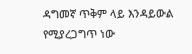ዳግመኛ ጥቅም ላይ እንዳይውል የሚያረጋግጥ ነው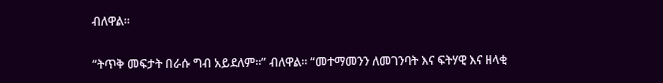ብለዋል።

“ትጥቅ መፍታት በራሱ ግብ አይደለም።” ብለዋል። “መተማመንን ለመገንባት እና ፍትሃዊ እና ዘላቂ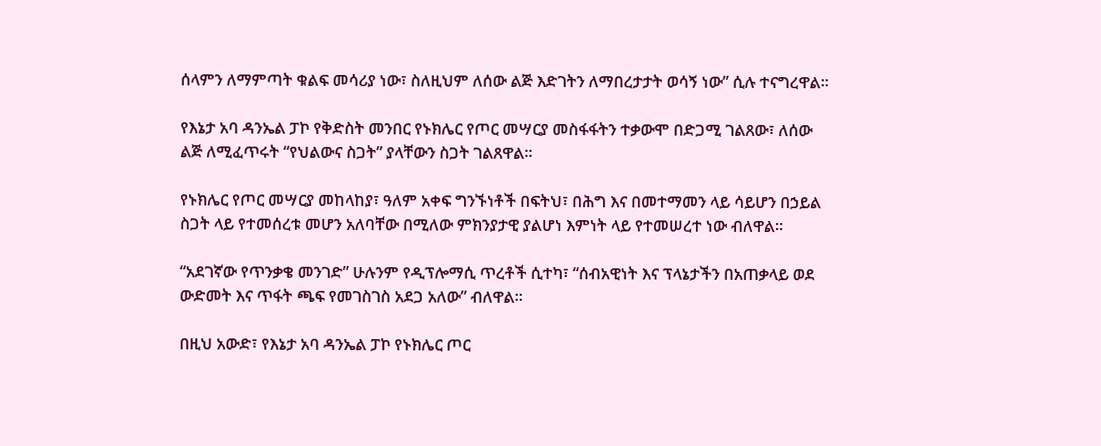ሰላምን ለማምጣት ቁልፍ መሳሪያ ነው፣ ስለዚህም ለሰው ልጅ እድገትን ለማበረታታት ወሳኝ ነው” ሲሉ ተናግረዋል።

የእኔታ አባ ዳንኤል ፓኮ የቅድስት መንበር የኑክሌር የጦር መሣርያ መስፋፋትን ተቃውሞ በድጋሚ ገልጸው፣ ለሰው ልጅ ለሚፈጥሩት “የህልውና ስጋት” ያላቸውን ስጋት ገልጸዋል።

የኑክሌር የጦር መሣርያ መከላከያ፣ ዓለም አቀፍ ግንኙነቶች በፍትህ፣ በሕግ እና በመተማመን ላይ ሳይሆን በኃይል ስጋት ላይ የተመሰረቱ መሆን አለባቸው በሚለው ምክንያታዊ ያልሆነ እምነት ላይ የተመሠረተ ነው ብለዋል።

“አደገኛው የጥንቃቄ መንገድ” ሁሉንም የዲፕሎማሲ ጥረቶች ሲተካ፣ “ሰብአዊነት እና ፕላኔታችን በአጠቃላይ ወደ ውድመት እና ጥፋት ጫፍ የመገስገስ አደጋ አለው” ብለዋል።

በዚህ አውድ፣ የእኔታ አባ ዳንኤል ፓኮ የኑክሌር ጦር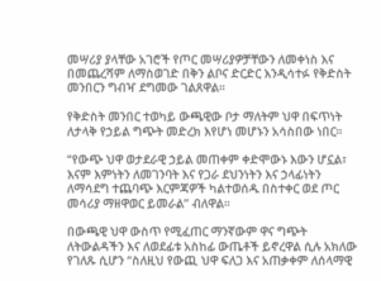መሣሪያ ያላቸው አገሮች የጦር መሣሪያዎቻቸውን ለመቀነስ እና በመጨረሻም ለማስወገድ በቅን ልቦና ድርድር እንዲሳተፉ የቅድስት መንበርን ግብዣ ደግመው ገልጸዋል።

የቅድስት መንበር ተወካይ ውጫዊው ቦታ ማለትም ህዋ በፍጥነት ለታላቅ የኃይል ግጭት መድረክ እየሆነ መሆኑን አሳስበው ነበር።

“የውጭ ህዋ ወታደራዊ ኃይል መጠቀም ቀድሞውኑ እውን ሆኗል፣ እናም እምነትን ለመገንባት እና የጋራ ደህንነትን እና ኃላፊነትን ለማሳደግ ተጨባጭ እርምጃዎች ካልተወሰዱ በስተቀር ወደ ጦር መሳሪያ ማዘዋወር ይመራል” ብለዋል።

በውጫዊ ህዋ ውስጥ የሚፈጠር ማንኛውም ዋና ግጭት ለትውልዳችን እና ለወደፊቱ አስከፊ ውጤቶች ይኖረዋል ሲሉ አክለው የገለጹ ሲሆን “ስለዚህ የውጪ ህዋ ፍለጋ እና አጠቃቀም ለሰላማዊ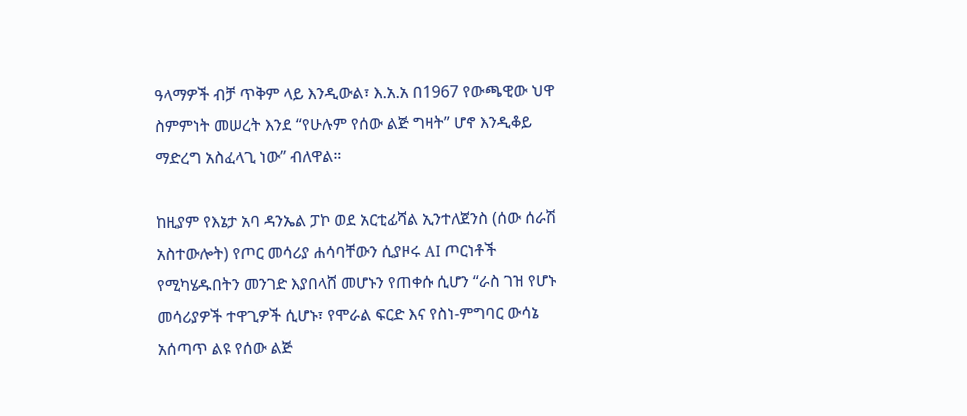ዓላማዎች ብቻ ጥቅም ላይ እንዲውል፣ እ.አ.አ በ1967 የውጫዊው ህዋ ስምምነት መሠረት እንደ “የሁሉም የሰው ልጅ ግዛት” ሆኖ እንዲቆይ ማድረግ አስፈላጊ ነው” ብለዋል።

ከዚያም የእኔታ አባ ዳንኤል ፓኮ ወደ አርቲፊሻል ኢንተለጀንስ (ሰው ሰራሽ አስተውሎት) የጦር መሳሪያ ሐሳባቸውን ሲያዞሩ AI ጦርነቶች የሚካሄዱበትን መንገድ እያበላሸ መሆኑን የጠቀሱ ሲሆን “ራስ ገዝ የሆኑ መሳሪያዎች ተዋጊዎች ሲሆኑ፣ የሞራል ፍርድ እና የስነ-ምግባር ውሳኔ አሰጣጥ ልዩ የሰው ልጅ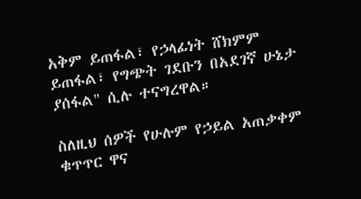አቅም ይጠፋል፣ የኃላፊነት ሸክምም ይጠፋል፣ የግጭት ገደቡን በአደገኛ ሁኔታ ያሰፋል" ሲሉ ተናግረዋል።

ስለዚህ ሰዎች የሁሉም የኃይል አጠቃቀም ቁጥጥር ዋና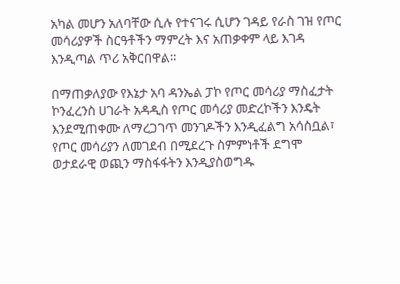አካል መሆን አለባቸው ሲሉ የተናገሩ ሲሆን ገዳይ የራስ ገዝ የጦር መሳሪያዎች ስርዓቶችን ማምረት እና አጠቃቀም ላይ እገዳ እንዲጣል ጥሪ አቅርበዋል።

በማጠቃለያው የእኔታ አባ ዳንኤል ፓኮ የጦር መሳሪያ ማስፈታት ኮንፈረንስ ሀገራት አዳዲስ የጦር መሳሪያ መድረኮችን እንዴት እንደሚጠቀሙ ለማረጋገጥ መንገዶችን እንዲፈልግ አሳስቧል፣ የጦር መሳሪያን ለመገደብ በሚደረጉ ስምምነቶች ደግሞ ወታደራዊ ወጪን ማስፋፋትን እንዲያስወግዱ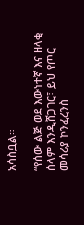አሳስቧል።

“የሰው ልጅ ወደ እውነተኛ እና ዘላቂ ሰላም እንዲሸጋገር፣ ይህ የጦር መሳሪያ ኮንፈረንስ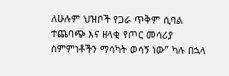ለሁሉም ህዝቦች የጋራ ጥቅም ሲባል ተጨባጭ እና ዘላቂ የጦር መሳሪያ ስምምነቶችን ማሳካት ወሳኝ ነው” ካሉ በኋላ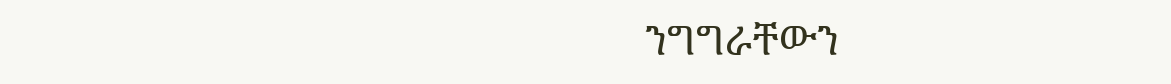ንግግራቸውን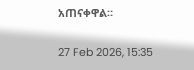አጠናቀዋል።

27 Feb 2026, 15:35